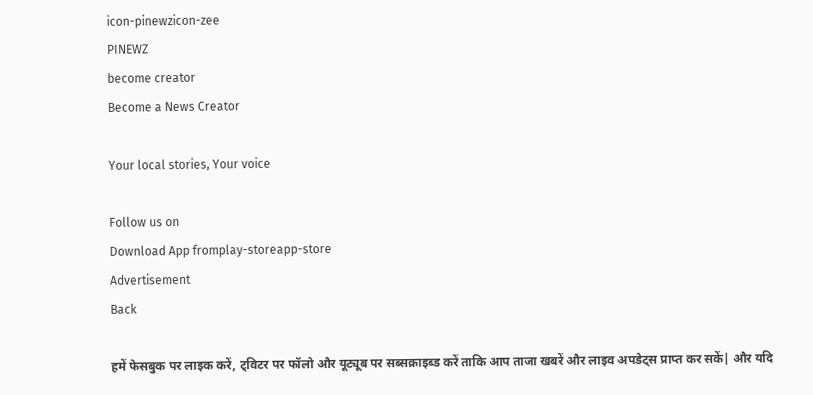icon-pinewzicon-zee
PINEWZ
become creator
Become a News Creator

Your local stories, Your voice

Follow us on
Download App fromplay-storeapp-store
Advertisement
Back

हमें फेसबुक पर लाइक करें, ट्विटर पर फॉलो और यूट्यूब पर सब्सक्राइब्ड करें ताकि आप ताजा खबरें और लाइव अपडेट्स प्राप्त कर सकें| और यदि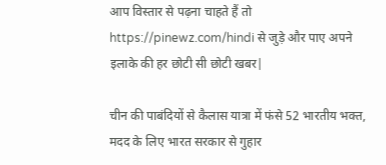आप विस्तार से पढ़ना चाहते हैं तो https://pinewz.com/hindi से जुड़े और पाए अपने इलाके की हर छोटी सी छोटी खबर|

चीन की पाबंदियों से कैलास यात्रा में फंसे 52 भारतीय भक्त, मदद के लिए भारत सरकार से गुहार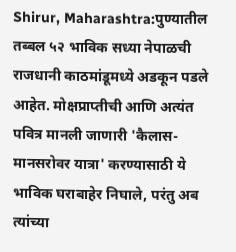Shirur, Maharashtra:पुण्यातील तब्बल ५२ भाविक सध्या नेपाळची राजधानी काठमांडूमध्ये अडकून पडले आहेत. मोक्षप्राप्तीची आणि अत्यंत पवित्र मानली जाणारी 'कैलास-मानसरोवर यात्रा' करण्यासाठी ये भाविक घराबाहेर निघाले, परंतु अब त्यांच्या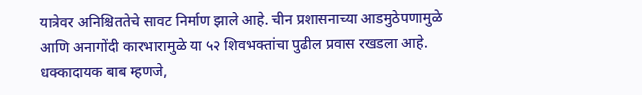यात्रेवर अनिश्चिततेचे सावट निर्माण झाले आहे. चीन प्रशासनाच्या आडमुठेपणामुळे आणि अनागोंदी कारभारामुळे या ५२ शिवभक्तांचा पुढील प्रवास रखडला आहे. धक्कादायक बाब म्हणजे,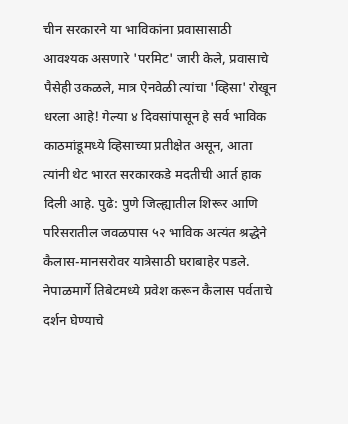चीन सरकारने या भाविकांना प्रवासासाठी आवश्यक असणारे 'परमिट' जारी केले, प्रवासाचे पैसेही उकळले, मात्र ऐनवेळी त्यांचा 'व्हिसा' रोखून धरला आहे! गेल्या ४ दिवसांपासून हे सर्व भाविक काठमांडूमध्ये व्हिसाच्या प्रतीक्षेत असून, आता त्यांनी थेट भारत सरकारकडे मदतीची आर्त हाक दिली आहे. पुढे: पुणे जिल्ह्यातील शिरूर आणि परिसरातील जवळपास ५२ भाविक अत्यंत श्रद्धेने कैलास-मानसरोवर यात्रेसाठी घराबाहेर पडले. नेपाळमार्गे तिबेटमध्ये प्रवेश करून कैलास पर्वताचे दर्शन घेण्याचे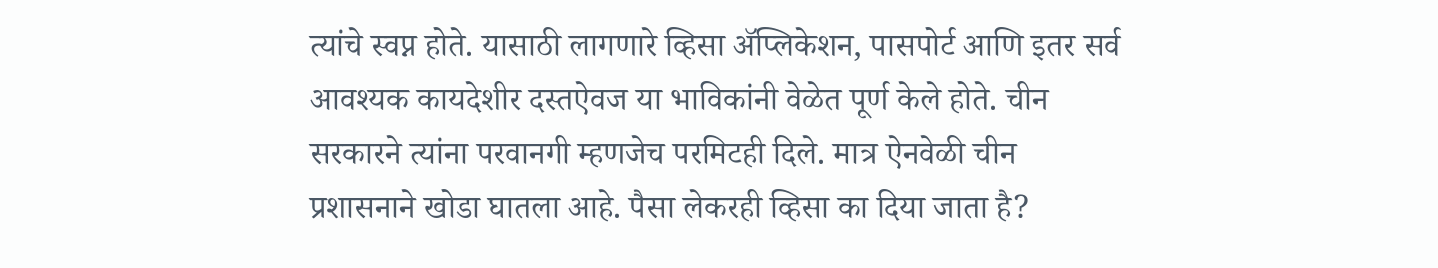त्यांचे स्वप्न होते. यासाठी लागणारे व्हिसा ॲप्लिकेशन, पासपोर्ट आणि इतर सर्व आवश्यक कायदेशीर दस्तऐवज या भाविकांनी वेळेत पूर्ण केले होते. चीन सरकारने त्यांना परवानगी म्हणजेच परमिटही दिले. मात्र ऐनवेळी चीन प्रशासनाने खोडा घातला आहे. पैसा लेकरही व्हिसा का दिया जाता है?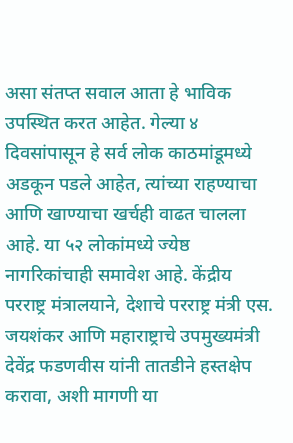असा संतप्त सवाल आता हे भाविक उपस्थित करत आहेत. गेल्या ४ दिवसांपासून हे सर्व लोक काठमांडूमध्ये अडकून पडले आहेत, त्यांच्या राहण्याचा आणि खाण्याचा खर्चही वाढत चालला आहे. या ५२ लोकांमध्ये ज्येष्ठ नागरिकांचाही समावेश आहे. केंद्रीय परराष्ट्र मंत्रालयाने, देशाचे परराष्ट्र मंत्री एस. जयशंकर आणि महाराष्ट्राचे उपमुख्यमंत्री देवेंद्र फडणवीस यांनी तातडीने हस्तक्षेप करावा, अशी मागणी या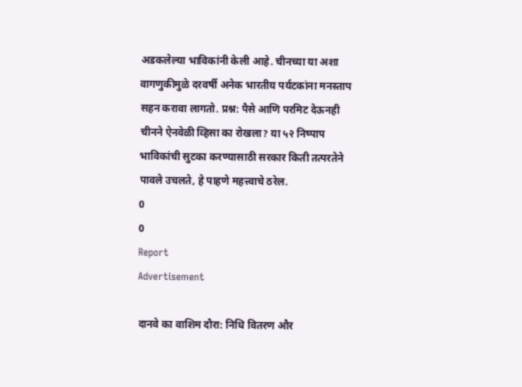अडकलेल्या भाविकांनी केली आहे. चीनच्या या अशा वागणुकीमुळे दरवर्षी अनेक भारतीय पर्यटकांना मनस्ताप सहन करावा लागतो. प्रश्न: पैसे आणि परमिट देऊनही चीनने ऐनवेळी व्हिसा का रोखला? या ५२ निष्पाप भाविकांची सुटका करण्यासाठी सरकार किती तत्परतेने पावले उचलते, हे पाहणे महत्त्वाचे ठरेल.
0
0
Report
Advertisement

दानवे का वाशिम दौरा: निधि वितरण और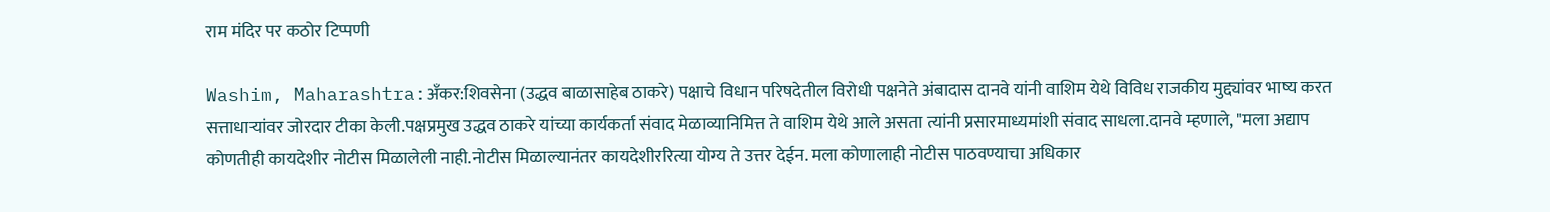राम मंदिर पर कठोर टिप्पणी

Washim, Maharashtra:अँकर:शिवसेना (उद्धव बाळासाहेब ठाकरे) पक्षाचे विधान परिषदेतील विरोधी पक्षनेते अंबादास दानवे यांनी वाशिम येथे विविध राजकीय मुद्द्यांवर भाष्य करत सत्ताधाऱ्यांवर जोरदार टीका केली.पक्षप्रमुख उद्धव ठाकरे यांच्या कार्यकर्ता संवाद मेळाव्यानिमित्त ते वाशिम येथे आले असता त्यांनी प्रसारमाध्यमांशी संवाद साधला.दानवे म्हणाले, "मला अद्याप कोणतीही कायदेशीर नोटीस मिळालेली नाही.नोटीस मिळाल्यानंतर कायदेशीररित्या योग्य ते उत्तर देईन. मला कोणालाही नोटीस पाठवण्याचा अधिकार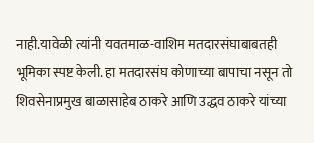नाही.यावेळी त्यांनी यवतमाळ-वाशिम मतदारसंघाबाबतही भूमिका स्पष्ट केली. हा मतदारसंघ कोणाच्या बापाचा नसून तो शिवसेनाप्रमुख बाळासाहेब ठाकरे आणि उद्धव ठाकरे यांच्या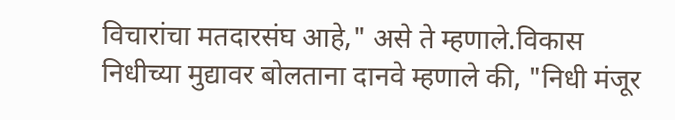विचारांचा मतदारसंघ आहे," असे ते म्हणाले.विकास निधीच्या मुद्यावर बोलताना दानवे म्हणाले की, "निधी मंजूर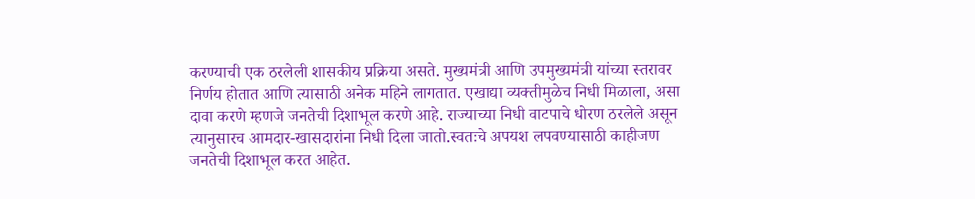करण्याची एक ठरलेली शासकीय प्रक्रिया असते. मुख्यमंत्री आणि उपमुख्यमंत्री यांच्या स्तरावर निर्णय होतात आणि त्यासाठी अनेक महिने लागतात. एखाद्या व्यक्तीमुळेच निधी मिळाला, असा दावा करणे म्हणजे जनतेची दिशाभूल करणे आहे. राज्याच्या निधी वाटपाचे धोरण ठरलेले असून त्यानुसारच आमदार-खासदारांना निधी दिला जातो.स्वतःचे अपयश लपवण्यासाठी काहीजण जनतेची दिशाभूल करत आहेत.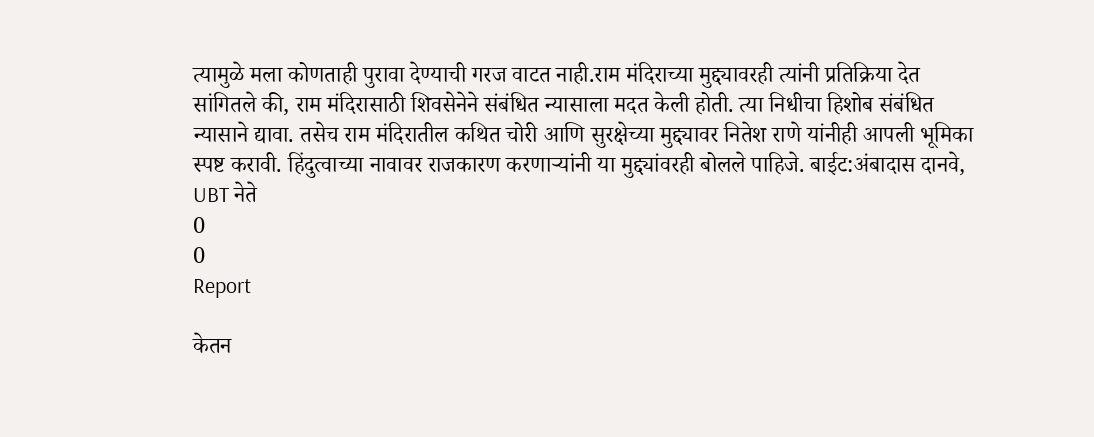त्यामुळे मला कोणताही पुरावा देण्याची गरज वाटत नाही.राम मंदिराच्या मुद्द्यावरही त्यांनी प्रतिक्रिया देत सांगितले की, राम मंदिरासाठी शिवसेनेने संबंधित न्यासाला मदत केली होती. त्या निधीचा हिशोब संबंधित न्यासाने द्यावा. तसेच राम मंदिरातील कथित चोरी आणि सुरक्षेच्या मुद्द्यावर नितेश राणे यांनीही आपली भूमिका स्पष्ट करावी. हिंदुत्वाच्या नावावर राजकारण करणाऱ्यांनी या मुद्द्यांवरही बोलले पाहिजे. बाईट:अंबादास दानवे, UBT नेते
0
0
Report

केतन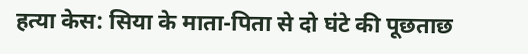हत्या केस: सिया के माता-पिता से दो घंटे की पूछताछ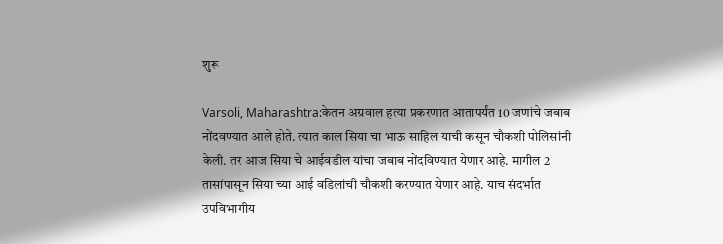शुरू

Varsoli, Maharashtra:केतन अग्रवाल हत्या प्रकरणात आतापर्यंत 10 जणांचे जबाब नोंदवण्यात आले होते. त्यात काल सिया चा भाऊ साहिल याची कसून चौकशी पोलिसांनी केली. तर आज सिया चे आईवडील यांचा जबाब नोंदविण्यात येणार आहे. मागील 2 तासांपासून सिया च्या आई वडिलांची चौकशी करण्यात येणार आहे. याच संदर्भात उपविभागीय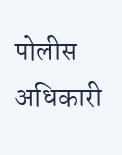पोलीस अधिकारी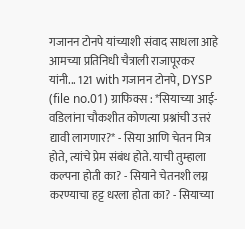गजानन टोनपे यांच्याशी संवाद साधला आहे आमच्या प्रतिनिधी चैत्राली राजापूरकर यांनी... 121 with गजानन टोनपे, DYSP (file no.01) ग्राफिक्स : *सियाच्या आई-वडिलांना चौकशीत कोणत्या प्रश्नांची उत्तरं द्यावी लागणार?* - सिया आणि चेतन मित्र होते, त्यांचे प्रेम संबंध होते. याची तुम्हाला कल्पना होती का? - सियाने चेतनशी लग्न करण्याचा हट्ट धरला होता का? - सियाच्या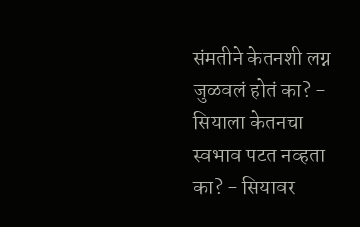संमतीने केतनशी लग्न जुळवलं होतं का? - सियाला केतनचा स्वभाव पटत नव्हता का? - सियावर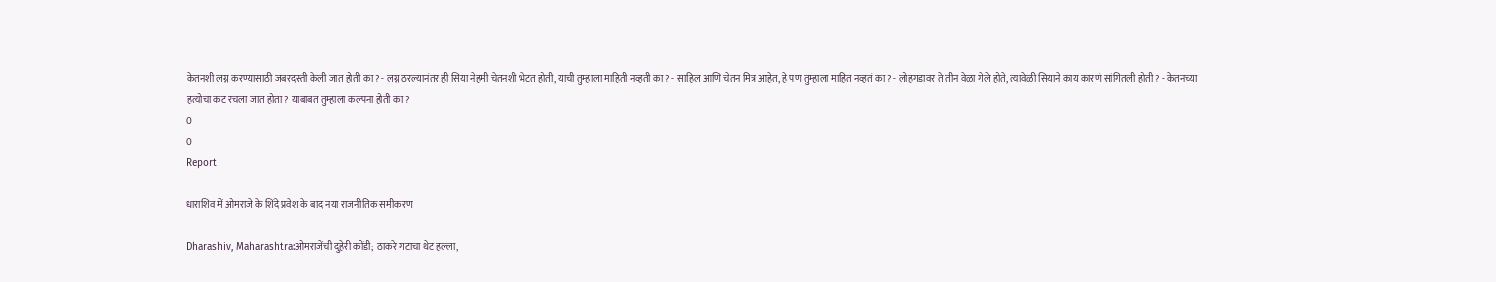केतनशी लग्न करण्यासाठी जबरदस्ती केली जात होती का? - लग्न ठरल्यानंतर ही सिया नेहमी चेतनशी भेटत होती, याची तुम्हाला माहिती नव्हती का? - साहिल आणि चेतन मित्र आहेत, हे पण तुम्हाला माहित नव्हतं का? - लोहगडावर ते तीन वेळा गेले होते, त्यावेळी सियाने काय कारणं सांगितली होती? - केतनच्या हत्योचा कट रचला जात होता? याबाबत तुम्हाला कल्पना होती का?
0
0
Report

धाराशिव में ओमराजे के शिंदे प्रवेश के बाद नया राजनीतिक समीकरण

Dharashiv, Maharashtra:ओमराजेंची दुहेरी कोंडी; ठाकरे गटाचा थेट हल्ला,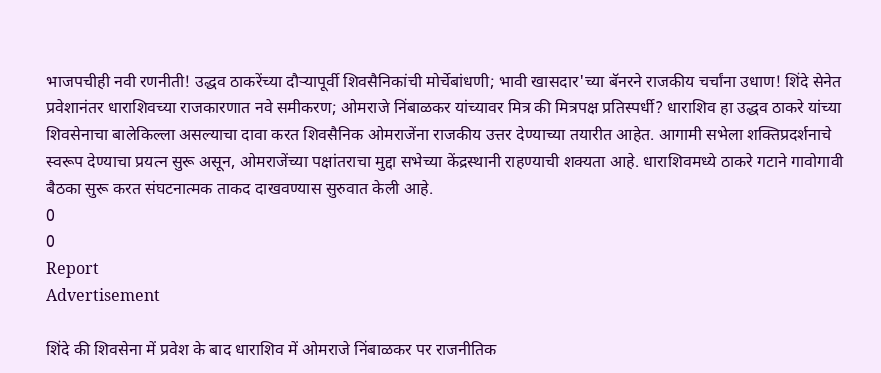भाजपचीही नवी रणनीती! उद्धव ठाकरेंच्या दौऱ्यापूर्वी शिवसैनिकांची मोर्चेबांधणी; भावी खासदार'च्या बॅनरने राजकीय चर्चांना उधाण! शिंदे सेनेत प्रवेशानंतर धाराशिवच्या राजकारणात नवे समीकरण; ओमराजे निंबाळकर यांच्यावर मित्र की मित्रपक्ष प्रतिस्पर्धी? धाराशिव हा उद्धव ठाकरे यांच्या शिवसेनाचा बालेकिल्ला असल्याचा दावा करत शिवसैनिक ओमराजेंना राजकीय उत्तर देण्याच्या तयारीत आहेत. आगामी सभेला शक्तिप्रदर्शनाचे स्वरूप देण्याचा प्रयत्न सुरू असून, ओमराजेंच्या पक्षांतराचा मुद्दा सभेच्या केंद्रस्थानी राहण्याची शक्यता आहे. धाराशिवमध्ये ठाकरे गटाने गावोगावी बैठका सुरू करत संघटनात्मक ताकद दाखवण्यास सुरुवात केली आहे.
0
0
Report
Advertisement

शिंदे की शिवसेना में प्रवेश के बाद धाराशिव में ओमराजे निंबाळकर पर राजनीतिक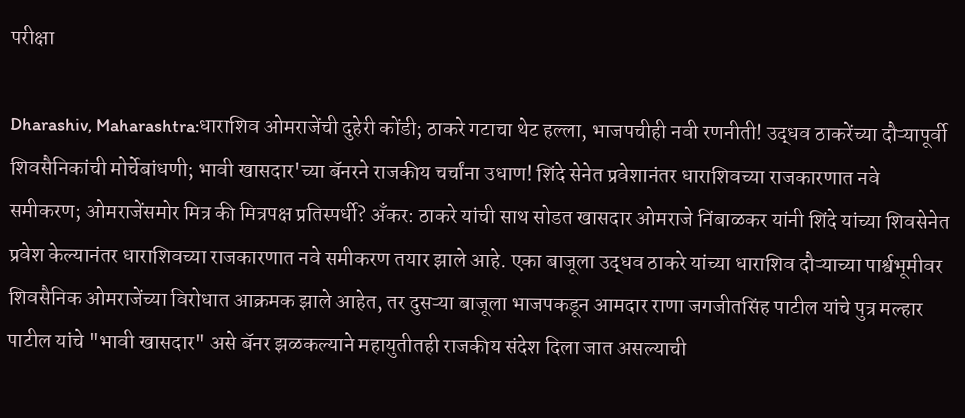परीक्षा

Dharashiv, Maharashtra:धाराशिव ओमराजेंची दुहेरी कोंडी; ठाकरे गटाचा थेट हल्ला, भाजपचीही नवी रणनीती! उद्धव ठाकरेंच्या दौऱ्यापूर्वी शिवसैनिकांची मोर्चेबांधणी; भावी खासदार'च्या बॅनरने राजकीय चर्चांना उधाण! शिंदे सेनेत प्रवेशानंतर धाराशिवच्या राजकारणात नवे समीकरण; ओमराजेंसमोर मित्र की मित्रपक्ष प्रतिस्पर्धी? अँकर: ठाकरे यांची साथ सोडत खासदार ओमराजे निंबाळकर यांनी शिंदे यांच्या शिवसेनेत प्रवेश केल्यानंतर धाराशिवच्या राजकारणात नवे समीकरण तयार झाले आहे. एका बाजूला उद्धव ठाकरे यांच्या धाराशिव दौऱ्याच्या पार्श्वभूमीवर शिवसैनिक ओमराजेंच्या विरोधात आक्रमक झाले आहेत, तर दुसऱ्या बाजूला भाजपकडून आमदार राणा जगजीतसिंह पाटील यांचे पुत्र मल्हार पाटील यांचे "भावी खासदार" असे बॅनर झळकल्याने महायुतीतही राजकीय संदेश दिला जात असल्याची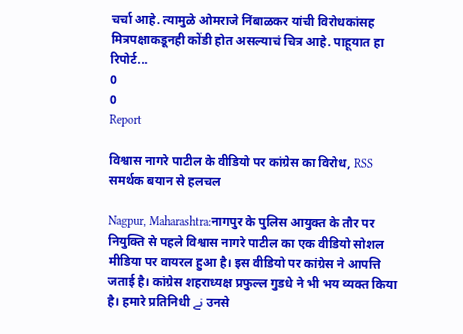चर्चा आहे. त्यामुळे ओमराजे निंबाळकर यांची विरोधकांसह मित्रपक्षाकडूनही कोंडी होत असल्याचं चित्र आहे. पाहूयात हा रिपोर्ट...
0
0
Report

विश्वास नागरे पाटील के वीडियो पर कांग्रेस का विरोध, RSS समर्थक बयान से हलचल

Nagpur, Maharashtra:नागपुर के पुलिस आयुक्त के तौर पर नियुक्ति से पहले विश्वास नागरे पाटील का एक वीडियो सोशल मीडिया पर वायरल हुआ है। इस वीडियो पर कांग्रेस ने आपत्ति जताई है। कांग्रेस शहराध्यक्ष प्रफुल्ल गुडधे ने भी भय व्यक्त किया है। हमारे प्रतिनिधी نے उनसे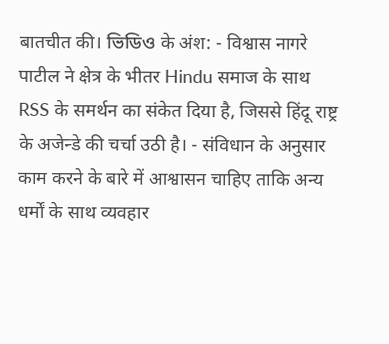बातचीत की। ভিডিও के अंश: - विश्वास नागरे पाटील ने क्षेत्र के भीतर Hindu समाज के साथ RSS के समर्थन का संकेत दिया है, जिससे हिंदू राष्ट्र के अजेन्डे की चर्चा उठी है। - संविधान के अनुसार काम करने के बारे में आश्वासन चाहिए ताकि अन्य धर्मों के साथ व्यवहार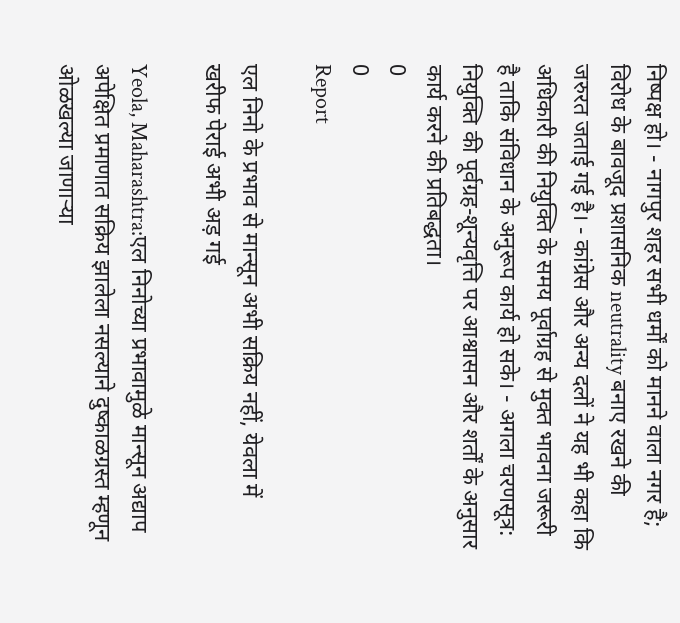निष्पक्ष हो। - नागपुर शहर सभी धर्मों को मानने वाला नगर है; विरोध के बावजूद प्रशासनिक neutrality बनाए रखने की जरुरत जताई गई है। - कांग्रेस और अन्य दलों ने यह भी कहा कि अधिकारी की नियुक्ति के समय पूर्वाग्रह से मुक्त भावना जरूरी है ताकि संविधान के अनुरूप कार्य हो सके। - अगला चरणसूत्र: नियुक्ति की पूर्वग्रह-शून्यवृत्ति पर आश्वासन और शर्तों के अनुसार कार्य करने की प्रतिबद्धता।
0
0
Report

एल निनो के प्रभाव से मान्सून अभी सक्रिय नहीं, येवला में खरीफ पेराई अभी अड़ गई

Yeola, Maharashtra:एल निनोच्या प्रभावामुळे मान्सून अद्याप अपेक्षित प्रमाणात सक्रिय झालेला नसल्याने दुष्काळग्रस्त म्हणून ओळखल्या जाणाऱ्या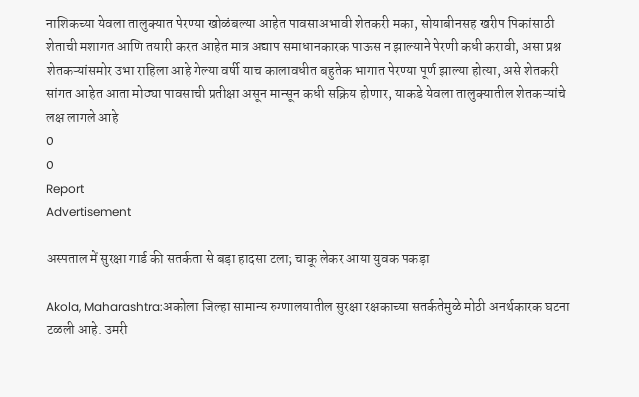नाशिकच्या येवला तालुक्यात पेरण्या खोळंबल्या आहेत पावसाअभावी शेतकरी मका, सोयाबीनसह खरीप पिकांसाठी शेताची मशागत आणि तयारी करत आहेत मात्र अद्याप समाधानकारक पाऊस न झाल्याने पेरणी कधी करावी, असा प्रश्न शेतकऱ्यांसमोर उभा राहिला आहे गेल्या वर्षी याच कालावधीत बहुतेक भागात पेरण्या पूर्ण झाल्या होत्या, असे शेतकरी सांगत आहेत आता मोठ्या पावसाची प्रतीक्षा असून मान्सून कधी सक्रिय होणार, याकडे येवला तालुक्यातील शेतकऱ्यांचे लक्ष लागले आहे
0
0
Report
Advertisement

अस्पताल में सुरक्षा गार्ड की सतर्कता से बड़ा हादसा टला; चाकू लेकर आया युवक पकड़ा

Akola, Maharashtra:अकोला जिल्हा सामान्य रुग्णालयातील सुरक्षा रक्षकाच्या सतर्कतेमुळे मोठी अनर्थकारक घटना टळली आहे. उमरी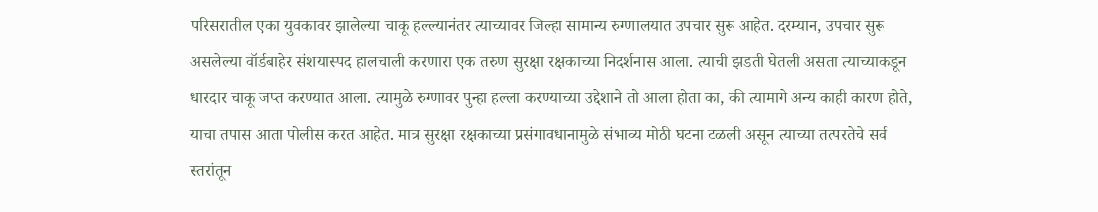परिसरातील एका युवकावर झालेल्या चाकू हल्ल्यानंतर त्याच्यावर जिल्हा सामान्य रुग्णालयात उपचार सुरू आहेत. दरम्यान, उपचार सुरू असलेल्या वॉर्डबाहेर संशयास्पद हालचाली करणारा एक तरुण सुरक्षा रक्षकाच्या निदर्शनास आला. त्याची झडती घेतली असता त्याच्याकडून धारदार चाकू जप्त करण्यात आला. त्यामुळे रुग्णावर पुन्हा हल्ला करण्याच्या उद्देशाने तो आला होता का, की त्यामागे अन्य काही कारण होते, याचा तपास आता पोलीस करत आहेत. मात्र सुरक्षा रक्षकाच्या प्रसंगावधानामुळे संभाव्य मोठी घटना टळली असून त्याच्या तत्परतेचे सर्व स्तरांतून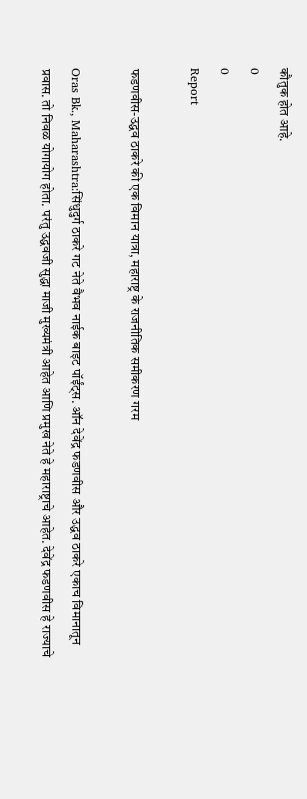कौतुक होत आहे.
0
0
Report

फडणवीस-उद्धव ठाकरे की एक विमान यात्रा, महाराष्ट्र के राजनीतिक समीकरण गरम

Oras Bk., Maharashtra:सिंधुदुर्ग ठाकरे गट नेते वैभव नाईक बाइट पॉईंट्स. ऑन देवेंद्र फडणवीस और उद्धव ठाकरे एकाच विमानातून प्रवास. तो निवळ योगायोग होता. परंतु उद्धवजी सुद्धा माजी मुख्यमंत्री आहेत आणि प्रमुख नेते हे महाराष्ट्राचे आहेत. देवेंद्र फडणवीस हे राज्याचे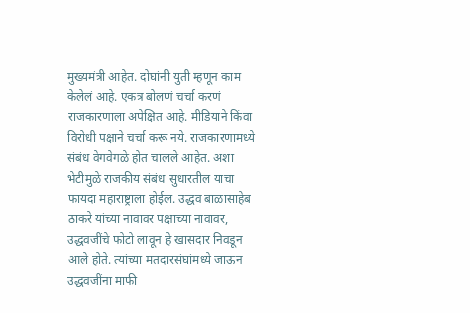मुख्यमंत्री आहेत. दोघांनी युती म्हणून काम केलेलं आहे. एकत्र बोलणं चर्चा करणं राजकारणाला अपेक्षित आहे. मीडियाने किंवा विरोधी पक्षाने चर्चा करू नये. राजकारणामध्ये संबंध वेगवेगळे होत चालले आहेत. अशा भेटीमुळे राजकीय संबंध सुधारतील याचा फायदा महाराष्ट्राला होईल. उद्धव बाळासाहेब ठाकरे यांच्या नावावर पक्षाच्या नावावर, उद्धवजींचे फोटो लावून हे खासदार निवडून आले होते. त्यांच्या मतदारसंघांमध्ये जाऊन उद्धवजींना माफी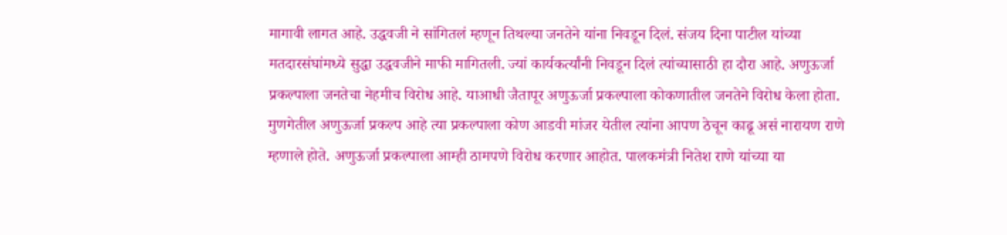मागावी लागत आहे. उद्धवजी ने सांगितलं म्हणून तिथल्या जनतेने यांना निवडून दिलं. संजय दिना पाटील यांच्या मतदारसंघांमध्ये सुद्धा उद्धवजीने माफी मागितली. ज्यां कार्यकर्त्यांनी निवडून दिलं त्यांच्यासाठी हा दौरा आहे. अणुऊर्जा प्रकल्पाला जनतेचा नेहमीच विरोध आहे. याआधी जैतापूर अणुऊर्जा प्रकल्पाला कोकणातील जनतेने विरोध केला होता. मुणगेतील अणुऊर्जा प्रकल्प आहे त्या प्रकल्पाला कोण आडवी मांजर येतील त्यांना आपण ठेचून काढू असं नारायण राणे म्हणाले होते. अणुऊर्जा प्रकल्पाला आम्ही ठामपणे विरोध करणार आहोत. पालकमंत्री नितेश राणे यांच्या या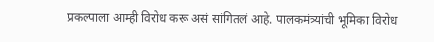प्रकल्पाला आम्ही विरोध करू असं सांगितलं आहे. पालकमंत्र्यांची भूमिका विरोध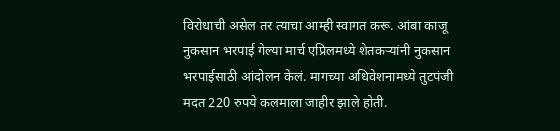विरोधाची असेल तर त्याचा आम्ही स्वागत करू. आंबा काजू नुकसान भरपाई गेल्या मार्च एप्रिलमध्ये शेतकऱ्यांनी नुकसान भरपाईसाठी आंदोलन केलं. मागच्या अधिवेशनामध्ये तुटपंजी मदत 220 रुपये कलमाला जाहीर झाले होती.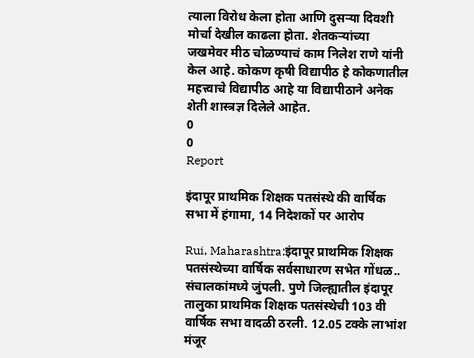त्याला विरोध केला होता आणि दुसऱ्या दिवशी मोर्चा देखील काढला होता. शेतकऱ्यांच्या जखमेवर मीठ चोळण्याचं काम निलेश राणे यांनी केल आहे. कोकण कृषी विद्यापीठ हे कोकणातील महत्त्वाचे विद्यापीठ आहे या विद्यापीठाने अनेक शेती शास्त्रज्ञ दिलेले आहेत.
0
0
Report

इंदापूर प्राथमिक शिक्षक पतसंस्थे की वार्षिक सभा में हंगामा, 14 निदेशकों पर आरोप

Rui, Maharashtra:इंदापूर प्राथमिक शिक्षक पतसंस्थेच्या वार्षिक सर्वसाधारण सभेत गोंधळ.. संचालकांमध्ये जुंपली. पुणे जिल्ह्यातील इंदापूर तालुका प्राथमिक शिक्षक पतसंस्थेची 103 वी वार्षिक सभा वादळी ठरली. 12.05 टक्के लाभांश मंजूर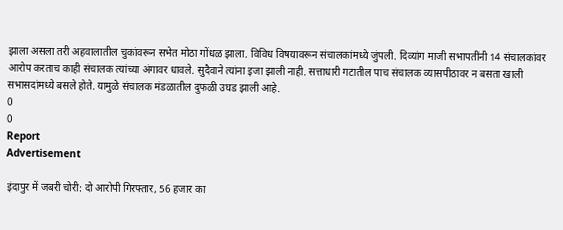झाला असला तरी अहवालातील चुकांवरून सभेत मोठा गोंधळ झाला. विविध विषयावरून संचालकांमध्ये जुंपली. दिव्यांग माजी सभापतींनी 14 संचालकांवर आरोप करताच काही संचालक त्यांच्या अंगावर धावले. सुदैवाने त्यांना इजा झाली नाही. सत्ताधारी गटातील पाच संचालक व्यासपीठावर न बसता खाली सभासदांमध्ये बसले होते. यामुळे संचालक मंडळातील दुफळी उघड झाली आहे.
0
0
Report
Advertisement

इंदापुर में जबरी चोरी: दो आरोपी गिरफ्तार, 56 हजार का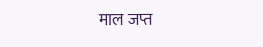माल जप्त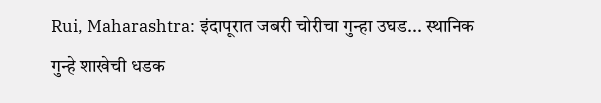Rui, Maharashtra: इंदापूरात जबरी चोरीचा गुन्हा उघड... स्थानिक गुन्हे शाखेची धडक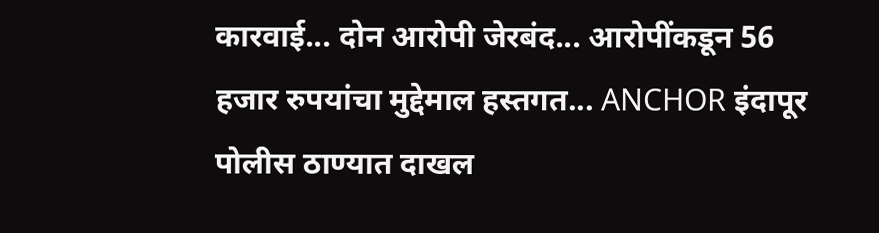कारवाई... दोन आरोपी जेरबंद... आरोपींकडून 56 हजार रुपयांचा मुद्देमाल हस्तगत... ANCHOR इंदापूर पोलीस ठाण्यात दाखल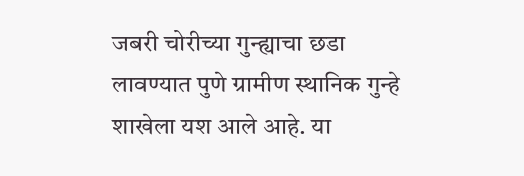जबरी चोरीच्या गुन्ह्याचा छडा लावण्यात पुणे ग्रामीण स्थानिक गुन्हे शाखेला यश आले आहे. या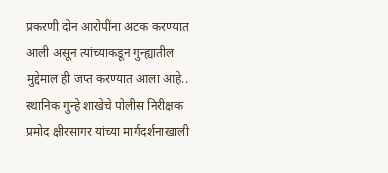प्रकरणी दोन आरोपींना अटक करण्यात आली असून त्यांच्याकडून गुन्ह्यातील मुद्देमाल ही जप्त करण्यात आला आहे.. स्थानिक गुन्हे शाखेचे पोलीस निरीक्षक प्रमोद क्षीरसागर यांच्या मार्गदर्शनाखाली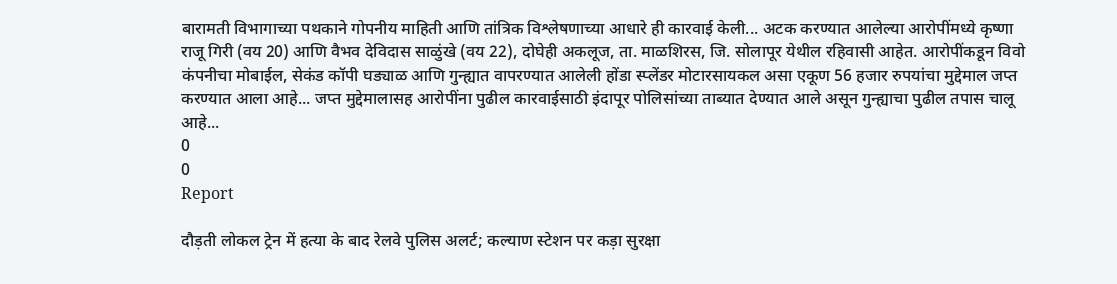बारामती विभागाच्या पथकाने गोपनीय माहिती आणि तांत्रिक विश्लेषणाच्या आधारे ही कारवाई केली... अटक करण्यात आलेल्या आरोपींमध्ये कृष्णा राजू गिरी (वय 20) आणि वैभव देविदास साळुंखे (वय 22), दोघेही अकलूज, ता. माळशिरस, जि. सोलापूर येथील रहिवासी आहेत. आरोपींकडून विवो कंपनीचा मोबाईल, सेकंड कॉपी घड्याळ आणि गुन्ह्यात वापरण्यात आलेली होंडा स्प्लेंडर मोटारसायकल असा एकूण 56 हजार रुपयांचा मुद्देमाल जप्त करण्यात आला आहे... जप्त मुद्देमालासह आरोपींना पुढील कारवाईसाठी इंदापूर पोलिसांच्या ताब्यात देण्यात आले असून गुन्ह्याचा पुढील तपास चालू आहे...
0
0
Report

दौड़ती लोकल ट्रेन में हत्या के बाद रेलवे पुलिस अलर्ट; कल्याण स्टेशन पर कड़ा सुरक्षा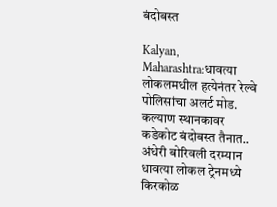बंदोबस्त

Kalyan, Maharashtra:धावत्या लोकलमधील हत्येनंतर रेल्वे पोलिसांचा अलर्ट मोड. कल्याण स्थानकावर कडेकोट बंदोबस्त तैनात.. अंधेरी बोरिवली दरम्यान धावत्या लोकल ट्रेनमध्ये किरकोळ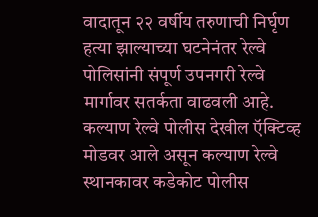वादातून २२ वर्षीय तरुणाची निर्घृण हत्या झाल्याच्या घटनेनंतर रेल्वे पोलिसांनी संपूर्ण उपनगरी रेल्वे मार्गावर सतर्कता वाढवली आहे. कल्याण रेल्वे पोलीस देखील ऍक्टिव्ह मोडवर आले असून कल्याण रेल्वे स्थानकावर कडेकोट पोलीस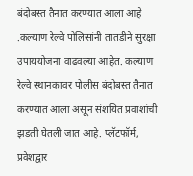बंदोबस्त तैनात करण्यात आला आहे .कल्याण रेल्वे पोलिसांनी तातडीने सुरक्षा उपाययोजना वाढवल्या आहेत. कल्याण रेल्वे स्थानकावर पोलीस बंदोबस्त तैनात करण्यात आला असून संशयित प्रवाशांची झडती घेतली जात आहे. प्लॅटफॉर्म, प्रवेशद्वार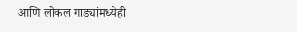आणि लोकल गाड्यांमध्येही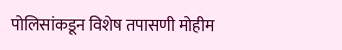पोलिसांकडून विशेष तपासणी मोहीम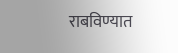राबविण्यात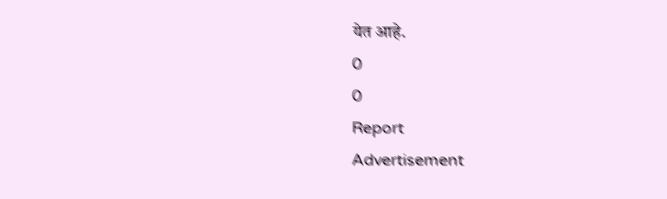येत आहे.
0
0
Report
Advertisement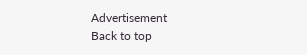Advertisement
Back to top